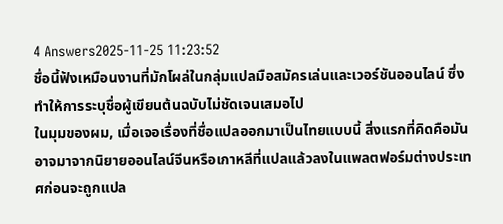4 Answers2025-11-25 11:23:52
ชื่อนี้ฟังเหมือนงานที่มักโผล่ในกลุ่มแปลมือสมัครเล่นและเวอร์ชันออนไลน์ ซึ่งทำให้การระบุชื่อผู้เขียนต้นฉบับไม่ชัดเจนเสมอไป
ในมุมของผม, เมื่อเจอเรื่องที่ชื่อแปลออกมาเป็นไทยแบบนี้ สิ่งแรกที่คิดคือมันอาจมาจากนิยายออนไลน์จีนหรือเกาหลีที่แปลแล้วลงในแพลตฟอร์มต่างประเทศก่อนจะถูกแปล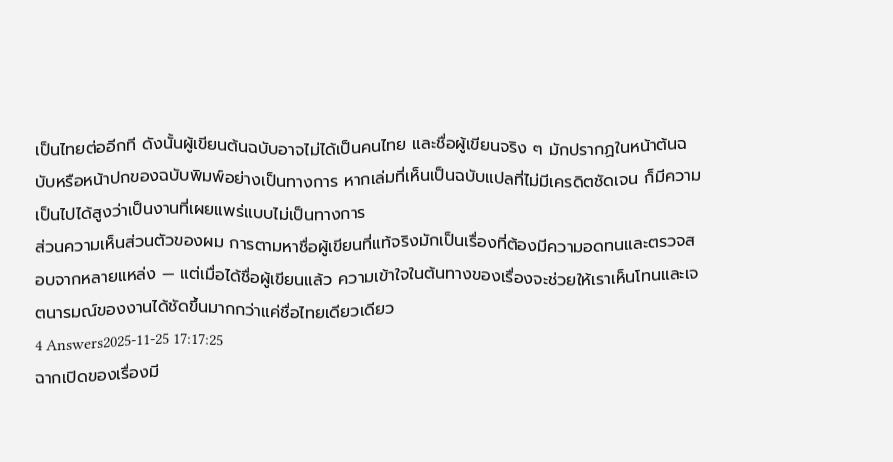เป็นไทยต่ออีกที ดังนั้นผู้เขียนต้นฉบับอาจไม่ได้เป็นคนไทย และชื่อผู้เขียนจริง ๆ มักปรากฏในหน้าต้นฉบับหรือหน้าปกของฉบับพิมพ์อย่างเป็นทางการ หากเล่มที่เห็นเป็นฉบับแปลที่ไม่มีเครดิตชัดเจน ก็มีความเป็นไปได้สูงว่าเป็นงานที่เผยแพร่แบบไม่เป็นทางการ
ส่วนความเห็นส่วนตัวของผม การตามหาชื่อผู้เขียนที่แท้จริงมักเป็นเรื่องที่ต้องมีความอดทนและตรวจสอบจากหลายแหล่ง — แต่เมื่อได้ชื่อผู้เขียนแล้ว ความเข้าใจในต้นทางของเรื่องจะช่วยให้เราเห็นโทนและเจตนารมณ์ของงานได้ชัดขึ้นมากกว่าแค่ชื่อไทยเดียวเดียว
4 Answers2025-11-25 17:17:25
ฉากเปิดของเรื่องมี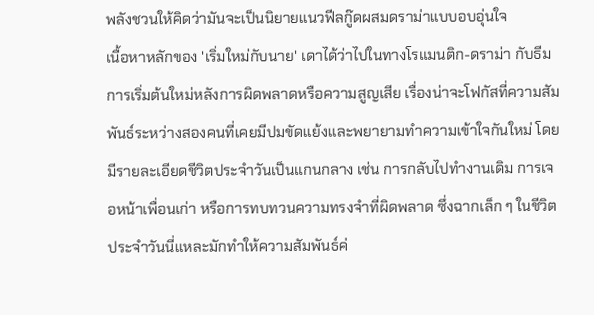พลังชวนให้คิดว่ามันจะเป็นนิยายแนวฟีลกู๊ดผสมดราม่าแบบอบอุ่นใจ
เนื้อหาหลักของ 'เริ่มใหม่กับนาย' เดาได้ว่าไปในทางโรแมนติก-ดราม่า กับธีมการเริ่มต้นใหม่หลังการผิดพลาดหรือความสูญเสีย เรื่องน่าจะโฟกัสที่ความสัมพันธ์ระหว่างสองคนที่เคยมีปมขัดแย้งและพยายามทำความเข้าใจกันใหม่ โดยมีรายละเอียดชีวิตประจำวันเป็นแกนกลาง เช่น การกลับไปทำงานเดิม การเจอหน้าเพื่อนเก่า หรือการทบทวนความทรงจำที่ผิดพลาด ซึ่งฉากเล็ก ๆ ในชีวิตประจำวันนี่แหละมักทำให้ความสัมพันธ์ค่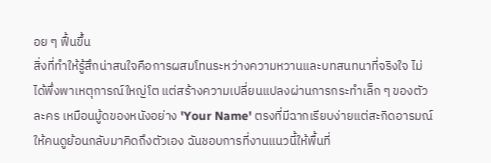อย ๆ ฟื้นขึ้น
สิ่งที่ทำให้รู้สึกน่าสนใจคือการผสมโทนระหว่างความหวานและบทสนทนาที่จริงใจ ไม่ได้พึ่งพาเหตุการณ์ใหญ่โต แต่สร้างความเปลี่ยนแปลงผ่านการกระทำเล็ก ๆ ของตัวละคร เหมือนมู้ดของหนังอย่าง 'Your Name' ตรงที่มีฉากเรียบง่ายแต่สะกิดอารมณ์ให้คนดูย้อนกลับมาคิดถึงตัวเอง ฉันชอบการที่งานแนวนี้ให้พื้นที่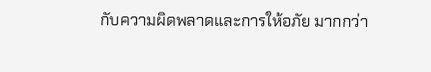กับความผิดพลาดและการให้อภัย มากกว่า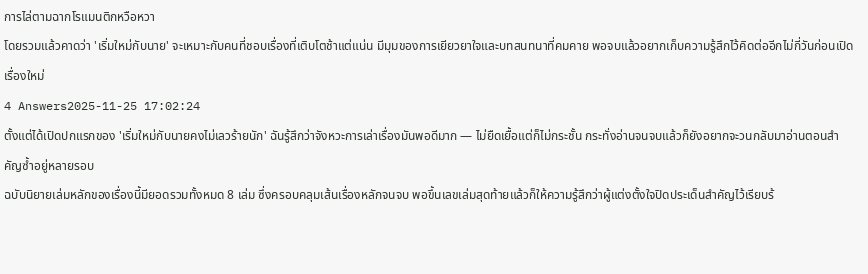การไล่ตามฉากโรแมนติกหวือหวา
โดยรวมแล้วคาดว่า 'เริ่มใหม่กับนาย' จะเหมาะกับคนที่ชอบเรื่องที่เติบโตช้าแต่แน่น มีมุมของการเยียวยาใจและบทสนทนาที่คมคาย พอจบแล้วอยากเก็บความรู้สึกไว้คิดต่ออีกไม่กี่วันก่อนเปิดเรื่องใหม่
4 Answers2025-11-25 17:02:24
ตั้งแต่ได้เปิดปกแรกของ 'เริ่มใหม่กับนายคงไม่เลวร้ายนัก' ฉันรู้สึกว่าจังหวะการเล่าเรื่องมันพอดีมาก — ไม่ยืดเยื้อแต่ก็ไม่กระชั้น กระทั่งอ่านจนจบแล้วก็ยังอยากจะวนกลับมาอ่านตอนสำคัญซ้ำอยู่หลายรอบ
ฉบับนิยายเล่มหลักของเรื่องนี้มียอดรวมทั้งหมด 8 เล่ม ซึ่งครอบคลุมเส้นเรื่องหลักจนจบ พอขึ้นเลขเล่มสุดท้ายแล้วก็ให้ความรู้สึกว่าผู้แต่งตั้งใจปิดประเด็นสำคัญไว้เรียบร้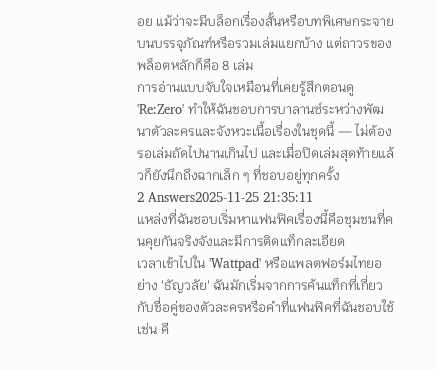อย แม้ว่าจะมีบล็อกเรื่องสั้นหรือบทพิเศษกระจายบนบรรจุภัณฑ์หรือรวมเล่มแยกบ้าง แต่ถาวรของพล็อตหลักก็คือ 8 เล่ม
การอ่านแบบจับใจเหมือนที่เคยรู้สึกตอนดู 'Re:Zero' ทำให้ฉันชอบการบาลานซ์ระหว่างพัฒนาตัวละครและจังหวะเนื้อเรื่องในชุดนี้ — ไม่ต้องรอเล่มถัดไปนานเกินไป และเมื่อปิดเล่มสุดท้ายแล้วก็ยังนึกถึงฉากเล็ก ๆ ที่ชอบอยู่ทุกครั้ง
2 Answers2025-11-25 21:35:11
แหล่งที่ฉันชอบเริ่มหาแฟนฟิคเรื่องนี้คือชุมชนที่คนคุยกันจริงจังและมีการติดแท็กละเอียด
เวลาเข้าไปใน 'Wattpad' หรือแพลตฟอร์มไทยอย่าง 'ธัญวลัย' ฉันมักเริ่มจากการค้นแท็กที่เกี่ยวกับชื่อคู่ของตัวละครหรือคำที่แฟนฟิคที่ฉันชอบใช้ เช่น คี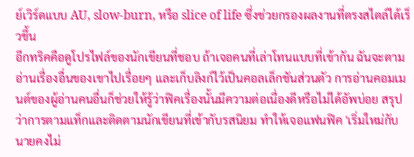ย์เวิร์ดแบบ AU, slow-burn, หรือ slice of life ซึ่งช่วยกรองผลงานที่ตรงสไตล์ได้เร็วขึ้น
อีกทริคคือดูโปรไฟล์ของนักเขียนที่ชอบ ถ้าเจอคนที่เล่าโทนแบบที่เข้ากัน ฉันจะตามอ่านเรื่องอื่นของเขาไปเรื่อยๆ และเก็บลิงก์ไว้เป็นคอลเล็กชันส่วนตัว การอ่านคอมเมนต์ของผู้อ่านคนอื่นก็ช่วยให้รู้ว่าฟิคเรื่องนั้นมีความต่อเนื่องดีหรือไม่ได้อัพบ่อย สรุปว่าการตามแท็กและติดตามนักเขียนที่เข้ากับรสนิยม ทำให้เจอแฟนฟิค 'เริ่มใหม่กับนายคงไม่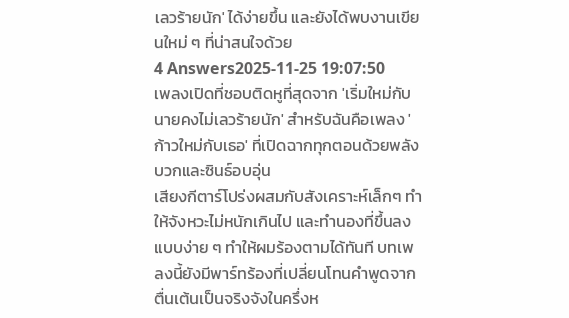เลวร้ายนัก' ได้ง่ายขึ้น และยังได้พบงานเขียนใหม่ ๆ ที่น่าสนใจด้วย
4 Answers2025-11-25 19:07:50
เพลงเปิดที่ชอบติดหูที่สุดจาก 'เริ่มใหม่กับนายคงไม่เลวร้ายนัก' สำหรับฉันคือเพลง 'ก้าวใหม่กับเธอ' ที่เปิดฉากทุกตอนด้วยพลังบวกและซินธ์อบอุ่น
เสียงกีตาร์โปร่งผสมกับสังเคราะห์เล็กๆ ทำให้จังหวะไม่หนักเกินไป และทำนองที่ขึ้นลงแบบง่าย ๆ ทำให้ผมร้องตามได้ทันที บทเพลงนี้ยังมีพาร์ทร้องที่เปลี่ยนโทนคำพูดจากตื่นเต้นเป็นจริงจังในครึ่งห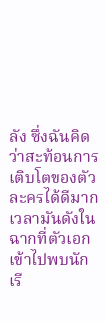ลัง ซึ่งฉันคิดว่าสะท้อนการเติบโตของตัวละครได้ดีมาก
เวลามันดังในฉากที่ตัวเอกเข้าไปพบนักเรี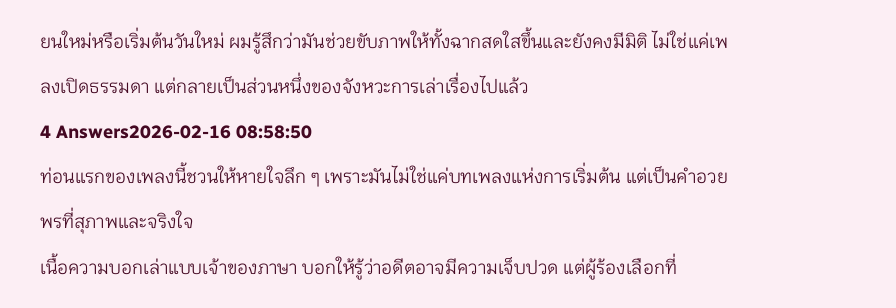ยนใหม่หรือเริ่มต้นวันใหม่ ผมรู้สึกว่ามันช่วยขับภาพให้ทั้งฉากสดใสขึ้นและยังคงมีมิติ ไม่ใช่แค่เพลงเปิดธรรมดา แต่กลายเป็นส่วนหนึ่งของจังหวะการเล่าเรื่องไปแล้ว
4 Answers2026-02-16 08:58:50
ท่อนแรกของเพลงนี้ชวนให้หายใจลึก ๆ เพราะมันไม่ใช่แค่บทเพลงแห่งการเริ่มต้น แต่เป็นคำอวยพรที่สุภาพและจริงใจ
เนื้อความบอกเล่าแบบเจ้าของภาษา บอกให้รู้ว่าอดีตอาจมีความเจ็บปวด แต่ผู้ร้องเลือกที่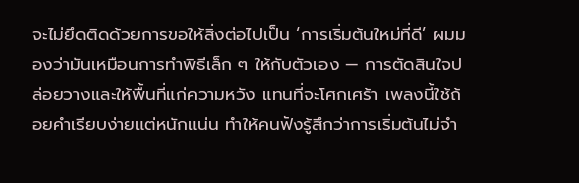จะไม่ยึดติดด้วยการขอให้สิ่งต่อไปเป็น ‘การเริ่มต้นใหม่ที่ดี’ ผมมองว่ามันเหมือนการทำพิธีเล็ก ๆ ให้กับตัวเอง — การตัดสินใจปล่อยวางและให้พื้นที่แก่ความหวัง แทนที่จะโศกเศร้า เพลงนี้ใช้ถ้อยคำเรียบง่ายแต่หนักแน่น ทำให้คนฟังรู้สึกว่าการเริ่มต้นไม่จำ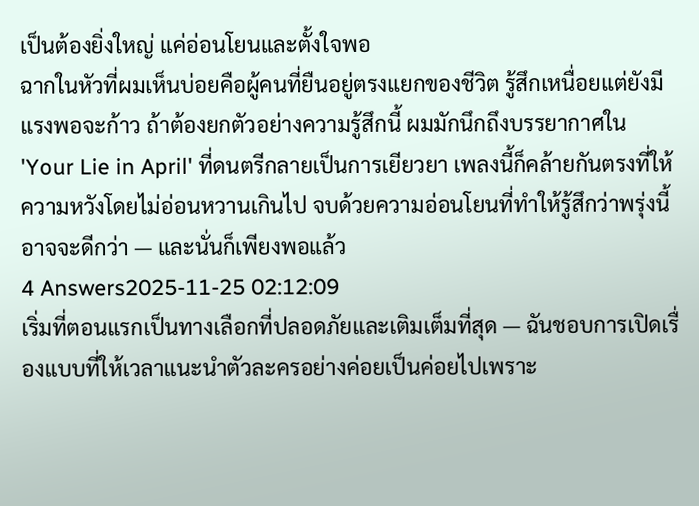เป็นต้องยิ่งใหญ่ แค่อ่อนโยนและตั้งใจพอ
ฉากในหัวที่ผมเห็นบ่อยคือผู้คนที่ยืนอยู่ตรงแยกของชีวิต รู้สึกเหนื่อยแต่ยังมีแรงพอจะก้าว ถ้าต้องยกตัวอย่างความรู้สึกนี้ ผมมักนึกถึงบรรยากาศใน 'Your Lie in April' ที่ดนตรีกลายเป็นการเยียวยา เพลงนี้ก็คล้ายกันตรงที่ให้ความหวังโดยไม่อ่อนหวานเกินไป จบด้วยความอ่อนโยนที่ทำให้รู้สึกว่าพรุ่งนี้อาจจะดีกว่า — และนั่นก็เพียงพอแล้ว
4 Answers2025-11-25 02:12:09
เริ่มที่ตอนแรกเป็นทางเลือกที่ปลอดภัยและเติมเต็มที่สุด — ฉันชอบการเปิดเรื่องแบบที่ให้เวลาแนะนำตัวละครอย่างค่อยเป็นค่อยไปเพราะ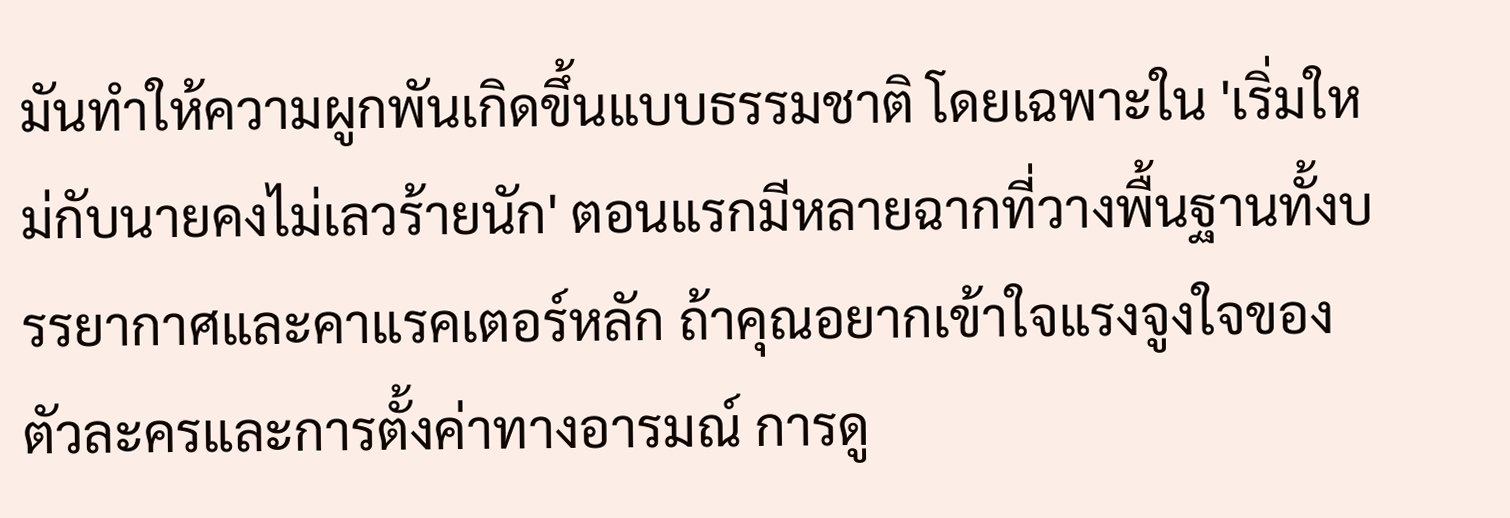มันทำให้ความผูกพันเกิดขึ้นแบบธรรมชาติ โดยเฉพาะใน 'เริ่มใหม่กับนายคงไม่เลวร้ายนัก' ตอนแรกมีหลายฉากที่วางพื้นฐานทั้งบรรยากาศและคาแรคเตอร์หลัก ถ้าคุณอยากเข้าใจแรงจูงใจของตัวละครและการตั้งค่าทางอารมณ์ การดู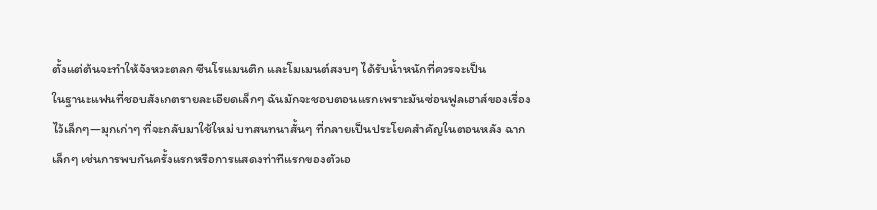ตั้งแต่ต้นจะทำให้จังหวะตลก ซีนโรแมนติก และโมเมนต์สงบๆ ได้รับน้ำหนักที่ควรจะเป็น
ในฐานะแฟนที่ชอบสังเกตรายละเอียดเล็กๆ ฉันมักจะชอบตอนแรกเพราะมันซ่อนฟูลเฮาส์ของเรื่องไว้เล็กๆ—มุกเก่าๆ ที่จะกลับมาใช้ใหม่ บทสนทนาสั้นๆ ที่กลายเป็นประโยคสำคัญในตอนหลัง ฉากเล็กๆ เช่นการพบกันครั้งแรกหรือการแสดงท่าทีแรกของตัวเอ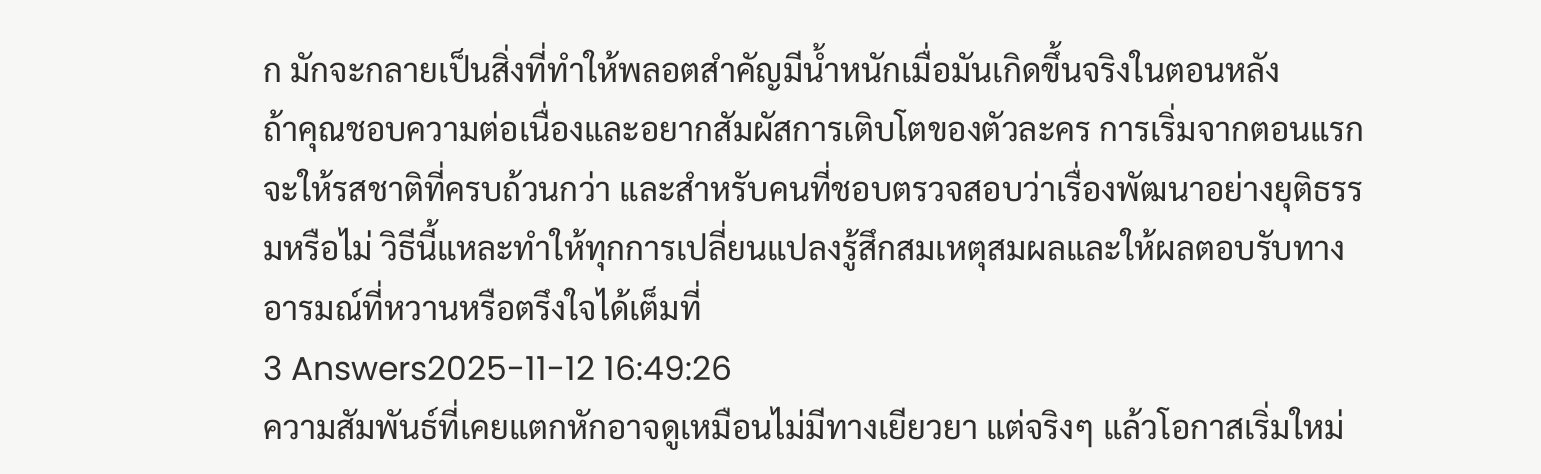ก มักจะกลายเป็นสิ่งที่ทำให้พลอตสำคัญมีน้ำหนักเมื่อมันเกิดขึ้นจริงในตอนหลัง
ถ้าคุณชอบความต่อเนื่องและอยากสัมผัสการเติบโตของตัวละคร การเริ่มจากตอนแรกจะให้รสชาติที่ครบถ้วนกว่า และสำหรับคนที่ชอบตรวจสอบว่าเรื่องพัฒนาอย่างยุติธรรมหรือไม่ วิธีนี้แหละทำให้ทุกการเปลี่ยนแปลงรู้สึกสมเหตุสมผลและให้ผลตอบรับทางอารมณ์ที่หวานหรือตรึงใจได้เต็มที่
3 Answers2025-11-12 16:49:26
ความสัมพันธ์ที่เคยแตกหักอาจดูเหมือนไม่มีทางเยียวยา แต่จริงๆ แล้วโอกาสเริ่มใหม่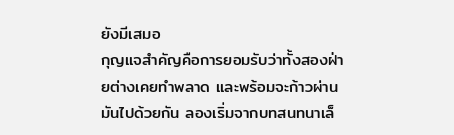ยังมีเสมอ
กุญแจสำคัญคือการยอมรับว่าทั้งสองฝ่ายต่างเคยทำพลาด และพร้อมจะก้าวผ่านมันไปด้วยกัน ลองเริ่มจากบทสนทนาเล็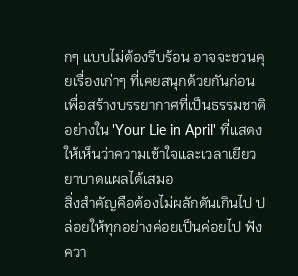กๆ แบบไม่ต้องรีบร้อน อาจจะชวนคุยเรื่องเก่าๆ ที่เคยสนุกด้วยกันก่อน เพื่อสร้างบรรยากาศที่เป็นธรรมชาติ อย่างใน 'Your Lie in April' ที่แสดงให้เห็นว่าความเข้าใจและเวลาเยียวยาบาดแผลได้เสมอ
สิ่งสำคัญคือต้องไม่ผลักดันเกินไป ปล่อยให้ทุกอย่างค่อยเป็นค่อยไป ฟังควา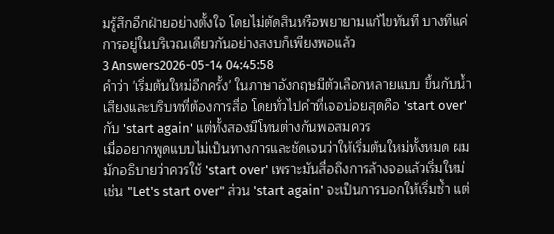มรู้สึกอีกฝ่ายอย่างตั้งใจ โดยไม่ตัดสินหรือพยายามแก้ไขทันที บางทีแค่การอยู่ในบริเวณเดียวกันอย่างสงบก็เพียงพอแล้ว
3 Answers2026-05-14 04:45:58
คำว่า 'เริ่มต้นใหม่อีกครั้ง' ในภาษาอังกฤษมีตัวเลือกหลายแบบ ขึ้นกับน้ำเสียงและบริบทที่ต้องการสื่อ โดยทั่วไปคำที่เจอบ่อยสุดคือ 'start over' กับ 'start again' แต่ทั้งสองมีโทนต่างกันพอสมควร
เมื่ออยากพูดแบบไม่เป็นทางการและชัดเจนว่าให้เริ่มต้นใหม่ทั้งหมด ผมมักอธิบายว่าควรใช้ 'start over' เพราะมันสื่อถึงการล้างจอแล้วเริ่มใหม่ เช่น "Let's start over" ส่วน 'start again' จะเป็นการบอกให้เริ่มซ้ำ แต่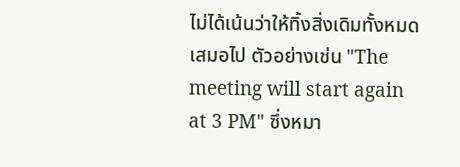ไม่ได้เน้นว่าให้ทิ้งสิ่งเดิมทั้งหมดเสมอไป ตัวอย่างเช่น "The meeting will start again at 3 PM" ซึ่งหมา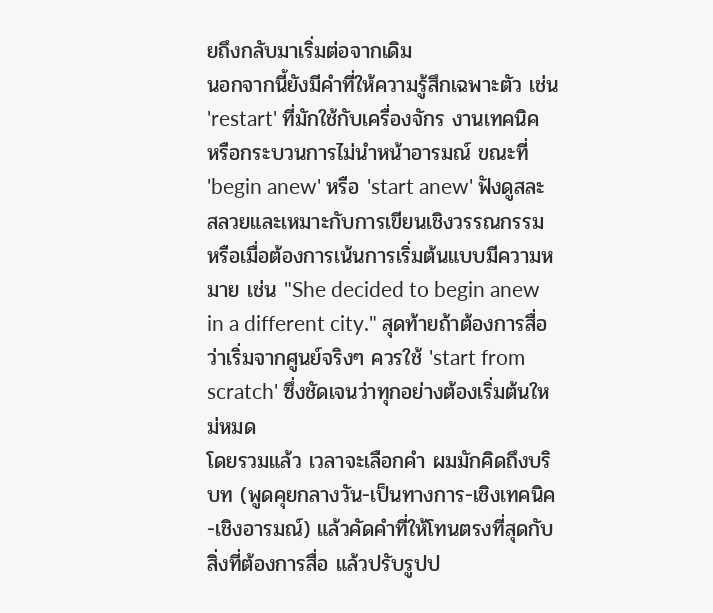ยถึงกลับมาเริ่มต่อจากเดิม
นอกจากนี้ยังมีคำที่ให้ความรู้สึกเฉพาะตัว เช่น 'restart' ที่มักใช้กับเครื่องจักร งานเทคนิค หรือกระบวนการไม่นำหน้าอารมณ์ ขณะที่ 'begin anew' หรือ 'start anew' ฟังดูสละสลวยและเหมาะกับการเขียนเชิงวรรณกรรม หรือเมื่อต้องการเน้นการเริ่มต้นแบบมีความหมาย เช่น "She decided to begin anew in a different city." สุดท้ายถ้าต้องการสื่อว่าเริ่มจากศูนย์จริงๆ ควรใช้ 'start from scratch' ซึ่งชัดเจนว่าทุกอย่างต้องเริ่มต้นใหม่หมด
โดยรวมแล้ว เวลาจะเลือกคำ ผมมักคิดถึงบริบท (พูดคุยกลางวัน-เป็นทางการ-เชิงเทคนิค-เชิงอารมณ์) แล้วคัดคำที่ให้โทนตรงที่สุดกับสิ่งที่ต้องการสื่อ แล้วปรับรูปป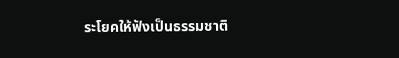ระโยคให้ฟังเป็นธรรมชาติ